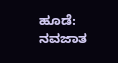ಹೂಡೆ: ನವಜಾತ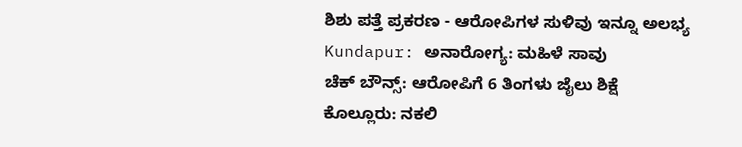ಶಿಶು ಪತ್ತೆ ಪ್ರಕರಣ - ಆರೋಪಿಗಳ ಸುಳಿವು ಇನ್ನೂ ಅಲಭ್ಯ
Kundapur: ಅನಾರೋಗ್ಯ: ಮಹಿಳೆ ಸಾವು
ಚೆಕ್ ಬೌನ್ಸ್: ಆರೋಪಿಗೆ 6 ತಿಂಗಳು ಜೈಲು ಶಿಕ್ಷೆ
ಕೊಲ್ಲೂರು: ನಕಲಿ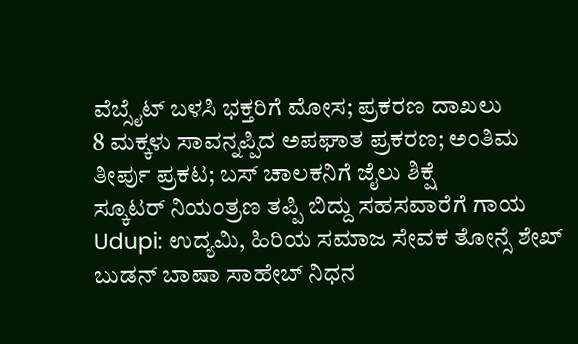ವೆಬ್ಸೈಟ್ ಬಳಸಿ ಭಕ್ತರಿಗೆ ಮೋಸ; ಪ್ರಕರಣ ದಾಖಲು
8 ಮಕ್ಕಳು ಸಾವನ್ನಪ್ಪಿದ ಅಪಘಾತ ಪ್ರಕರಣ; ಅಂತಿಮ ತೀರ್ಪು ಪ್ರಕಟ; ಬಸ್ ಚಾಲಕನಿಗೆ ಜೈಲು ಶಿಕ್ಷೆ
ಸ್ಕೂಟರ್ ನಿಯಂತ್ರಣ ತಪ್ಪಿ ಬಿದ್ದು ಸಹಸವಾರೆಗೆ ಗಾಯ
Udupi: ಉದ್ಯಮಿ, ಹಿರಿಯ ಸಮಾಜ ಸೇವಕ ತೋನ್ಸೆ ಶೇಖ್ ಬುಡನ್ ಬಾಷಾ ಸಾಹೇಬ್ ನಿಧನ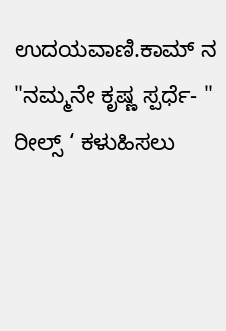ಉದಯವಾಣಿ.ಕಾಮ್ ನ "ನಮ್ಮನೇ ಕೃಷ್ಣ ಸ್ಪರ್ಧೆ- " ರೀಲ್ಸ್ ‘ ಕಳುಹಿಸಲು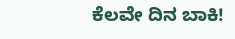ಕೆಲವೇ ದಿನ ಬಾಕಿ!